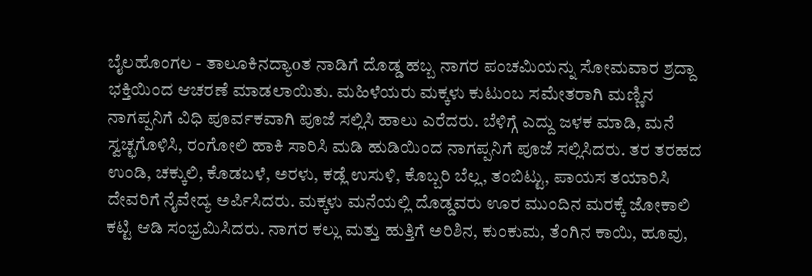ಬೈಲಹೊಂಗಲ - ತಾಲೂಕಿನದ್ಯಾoತ ನಾಡಿಗೆ ದೊಡ್ಡ ಹಬ್ಬ ನಾಗರ ಪಂಚಮಿಯನ್ನು ಸೋಮವಾರ ಶ್ರದ್ದಾ ಭಕ್ತಿಯಿಂದ ಆಚರಣೆ ಮಾಡಲಾಯಿತು. ಮಹಿಳೆಯರು ಮಕ್ಕಳು ಕುಟುಂಬ ಸಮೇತರಾಗಿ ಮಣ್ಣಿನ ನಾಗಪ್ಪನಿಗೆ ವಿಧಿ ಪೂರ್ವಕವಾಗಿ ಪೂಜೆ ಸಲ್ಲಿಸಿ ಹಾಲು ಎರೆದರು. ಬೆಳಿಗ್ಗೆ ಎದ್ದು ಜಳಕ ಮಾಡಿ, ಮನೆ ಸ್ವಚ್ಛಗೊಳಿಸಿ, ರಂಗೋಲಿ ಹಾಕಿ ಸಾರಿಸಿ ಮಡಿ ಹುಡಿಯಿಂದ ನಾಗಪ್ಪನಿಗೆ ಪೂಜೆ ಸಲ್ಲಿಸಿದರು. ತರ ತರಹದ ಉಂಡಿ, ಚಕ್ಕುಲಿ, ಕೊಡಬಳೆ, ಅರಳು, ಕಡ್ಲೆ ಉಸುಳಿ, ಕೊಬ್ಬರಿ ಬೆಲ್ಲ, ತಂಬಿಟ್ಟು, ಪಾಯಸ ತಯಾರಿಸಿ ದೇವರಿಗೆ ನೈವೇದ್ಯ ಅರ್ಪಿಸಿದರು. ಮಕ್ಕಳು ಮನೆಯಲ್ಲಿ ದೊಡ್ಡವರು ಊರ ಮುಂದಿನ ಮರಕ್ಕೆ ಜೋಕಾಲಿ ಕಟ್ಟಿ ಆಡಿ ಸಂಭ್ರಮಿಸಿದರು. ನಾಗರ ಕಲ್ಲು ಮತ್ತು ಹುತ್ತಿಗೆ ಅರಿಶಿನ, ಕುಂಕುಮ, ತೆಂಗಿನ ಕಾಯಿ, ಹೂವು,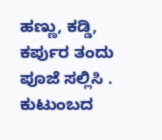ಹಣ್ಣು, ಕಡ್ಡಿ, ಕರ್ಪುರ ತಂದು ಪೂಜೆ ಸಲ್ಲಿಸಿ . ಕುಟುಂಬದ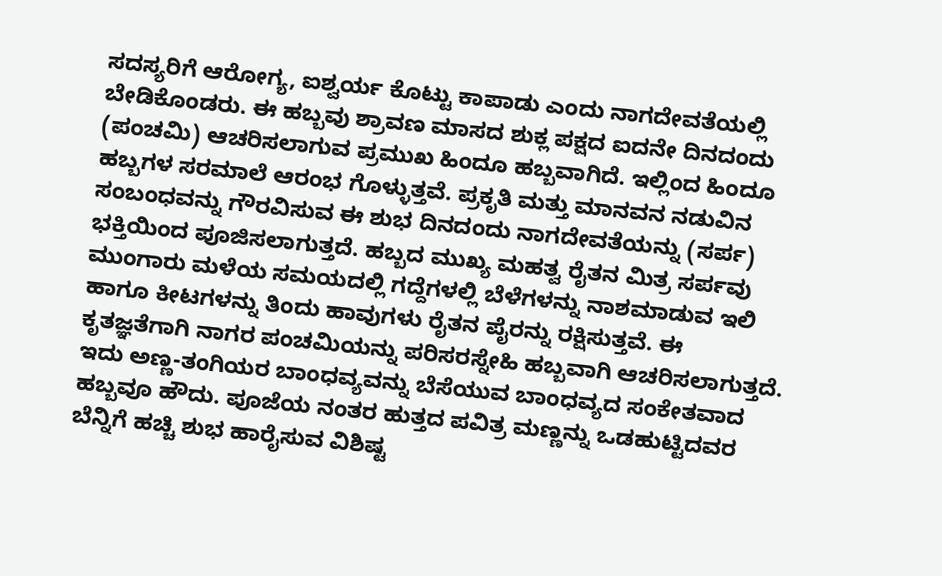ಸದಸ್ಯರಿಗೆ ಆರೋಗ್ಯ, ಐಶ್ವರ್ಯ ಕೊಟ್ಟು ಕಾಪಾಡು ಎಂದು ನಾಗದೇವತೆಯಲ್ಲಿ ಬೇಡಿಕೊಂಡರು. ಈ ಹಬ್ಬವು ಶ್ರಾವಣ ಮಾಸದ ಶುಕ್ಲ ಪಕ್ಷದ ಐದನೇ ದಿನದಂದು (ಪಂಚಮಿ) ಆಚರಿಸಲಾಗುವ ಪ್ರಮುಖ ಹಿಂದೂ ಹಬ್ಬವಾಗಿದೆ. ಇಲ್ಲಿಂದ ಹಿಂದೂ ಹಬ್ಬಗಳ ಸರಮಾಲೆ ಆರಂಭ ಗೊಳ್ಳುತ್ತವೆ. ಪ್ರಕೃತಿ ಮತ್ತು ಮಾನವನ ನಡುವಿನ ಸಂಬಂಧವನ್ನು ಗೌರವಿಸುವ ಈ ಶುಭ ದಿನದಂದು ನಾಗದೇವತೆಯನ್ನು (ಸರ್ಪ) ಭಕ್ತಿಯಿಂದ ಪೂಜಿಸಲಾಗುತ್ತದೆ. ಹಬ್ಬದ ಮುಖ್ಯ ಮಹತ್ವ ರೈತನ ಮಿತ್ರ ಸರ್ಪವು ಮುಂಗಾರು ಮಳೆಯ ಸಮಯದಲ್ಲಿ ಗದ್ದೆಗಳಲ್ಲಿ ಬೆಳೆಗಳನ್ನು ನಾಶಮಾಡುವ ಇಲಿ ಹಾಗೂ ಕೀಟಗಳನ್ನು ತಿಂದು ಹಾವುಗಳು ರೈತನ ಪೈರನ್ನು ರಕ್ಷಿಸುತ್ತವೆ. ಈ ಕೃತಜ್ಞತೆಗಾಗಿ ನಾಗರ ಪಂಚಮಿಯನ್ನು ಪರಿಸರಸ್ನೇಹಿ ಹಬ್ಬವಾಗಿ ಆಚರಿಸಲಾಗುತ್ತದೆ. ಇದು ಅಣ್ಣ-ತಂಗಿಯರ ಬಾಂಧವ್ಯವನ್ನು ಬೆಸೆಯುವ ಬಾಂಧವ್ಯದ ಸಂಕೇತವಾದ ಹಬ್ಬವೂ ಹೌದು. ಪೂಜೆಯ ನಂತರ ಹುತ್ತದ ಪವಿತ್ರ ಮಣ್ಣನ್ನು ಒಡಹುಟ್ಟಿದವರ ಬೆನ್ನಿಗೆ ಹಚ್ಚಿ ಶುಭ ಹಾರೈಸುವ ವಿಶಿಷ್ಟ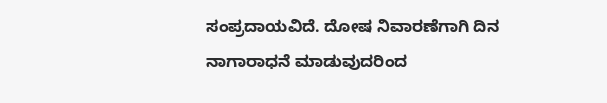ಸಂಪ್ರದಾಯವಿದೆ. ದೋಷ ನಿವಾರಣೆಗಾಗಿ ದಿನ ನಾಗಾರಾಧನೆ ಮಾಡುವುದರಿಂದ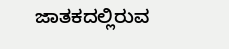ಜಾತಕದಲ್ಲಿರುವ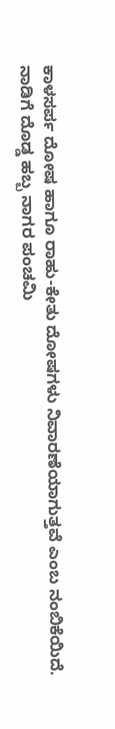ಕಾಳಸರ್ಪ ದೋಷ ಹಾಗೂ ರಾಹು-ಕೇತು ದೋಷಗಳು ನಿವಾರಣೆಯಾಗುತ್ತವೆ ಎಂಬ ನಂಬಿಕೆಯಿದೆ.
ನಾಡಿಗೆ ದೊಡ್ಡ ಹಬ್ಬ ನಾಗರ ಪಂಚಮಿ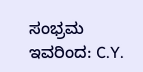ಸಂಭ್ರಮ
ಇವರಿಂದ: C.Y.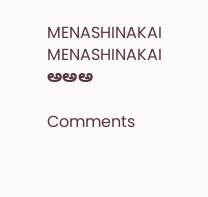MENASHINAKAI MENASHINAKAI
ಅಅಅ

Comments